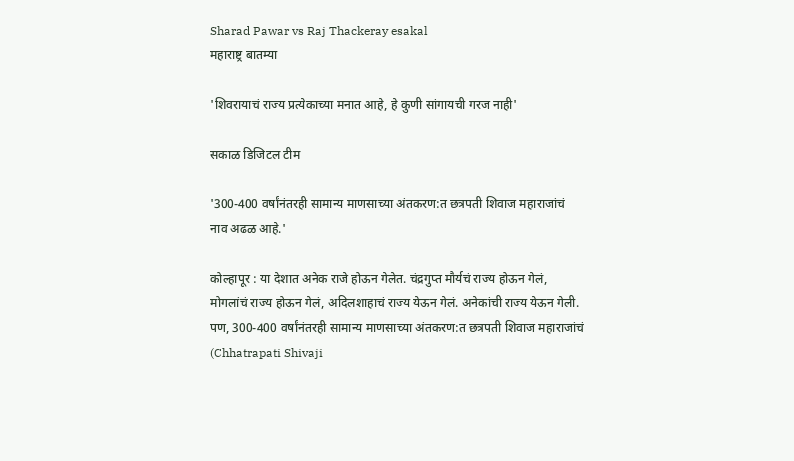Sharad Pawar vs Raj Thackeray esakal
महाराष्ट्र बातम्या

'शिवरायाचं राज्य प्रत्येकाच्या मनात आहे, हे कुणी सांगायची गरज नाही'

सकाळ डिजिटल टीम

'300-400 वर्षांनंतरही सामान्य माणसाच्या अंतकरण:त छत्रपती शिवाज महाराजांचं नाव अढळ आहे.'

कोल्हापूर : या देशात अनेक राजे होऊन गेलेत. चंद्रगुप्त मौर्यचं राज्य होऊन गेलं, मोगलांचं राज्य होऊन गेलं, अदिलशाहाचं राज्य येऊन गेलं. अनेकांची राज्य येऊन गेली. पण, 300-400 वर्षांनंतरही सामान्य माणसाच्या अंतकरण:त छत्रपती शिवाज महाराजांचं (Chhatrapati Shivaji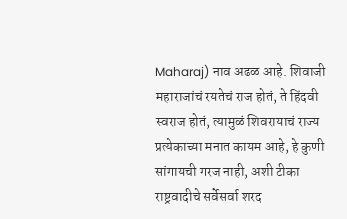Maharaj) नाव अढळ आहे. शिवाजी महाराजांचं रयतेचं राज होतं, ते हिंदवी स्वराज होतं, त्यामुळं शिवरायाचं राज्य प्रत्येकाच्या मनात कायम आहे, हे कुणी सांगायची गरज नाही, अशी टीका राष्ट्रवादीचे सर्वेसर्वा शरद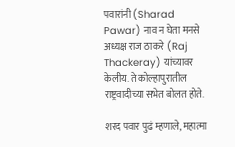पवारांनी (Sharad Pawar) नाव न घेता मनसे अध्यक्ष राज ठाकरे (Raj Thackeray) यांच्यावर केलीय. ते कोल्हापुरातील राष्ट्रवादीच्या सभेत बोलत होते.

शरद पवार पुढं म्हणाले, महात्मा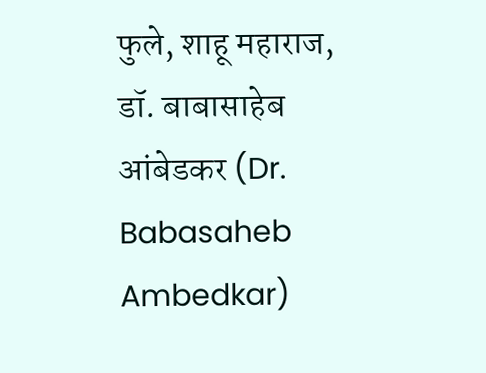फुले, शाहू महाराज, डॉ. बाबासाहेब आंबेडकर (Dr. Babasaheb Ambedkar)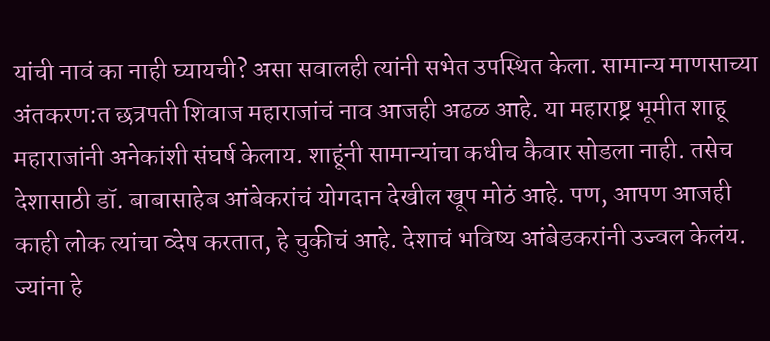यांची नावं का नाही घ्यायची? असा सवालही त्यांनी सभेत उपस्थित केला. सामान्य माणसाच्या अंतकरण:त छत्रपती शिवाज महाराजांचं नाव आजही अढळ आहे. या महाराष्ट्र भूमीत शाहू महाराजांनी अनेकांशी संघर्ष केलाय. शाहूंनी सामान्यांचा कधीच कैवार सोडला नाही. तसेच देशासाठी डॉ. बाबासाहेब आंबेकरांचं योगदान देखील खूप मोठं आहे. पण, आपण आजही काही लोक त्यांचा व्देष करतात, हे चुकीचं आहे. देशाचं भविष्य आंबेडकरांनी उज्वल केलंय. ज्यांना हे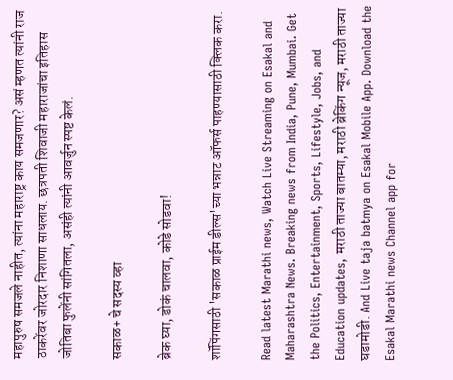महापुरुष समजले नाहीत, त्यांना महाराष्ट्र काय समजणार? असं म्हणत त्यांनी राज ठाकरेंवर जोरदार निशाणा साधलाय. छत्रपती शिवाजी महाराजांचा इतिहास जोतिबा फुलेंनी सांगितला, असंही त्यांनी आवर्जुन स्पष्ट केलं.

सकाळ+ चे सदस्य व्हा

ब्रेक घ्या, डोकं चालवा, कोडे सोडवा!

शॉपिंगसाठी 'सकाळ प्राईम डील्स'च्या भन्नाट ऑफर्स पाहण्यासाठी क्लिक करा.

Read latest Marathi news, Watch Live Streaming on Esakal and Maharashtra News. Breaking news from India, Pune, Mumbai. Get the Politics, Entertainment, Sports, Lifestyle, Jobs, and Education updates, मराठी ताज्या बातम्या, मराठी ब्रेकिंग न्यूज, मराठी ताज्या घडामोडी. And Live taja batmya on Esakal Mobile App. Download the Esakal Marathi news Channel app for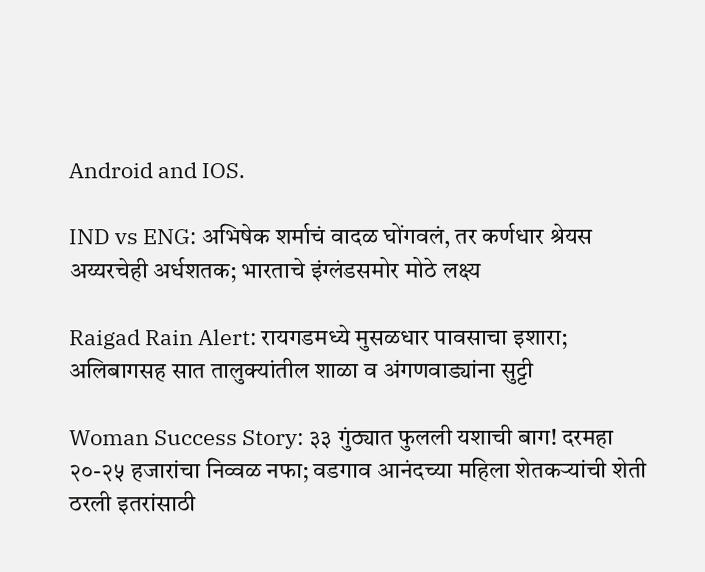Android and IOS.

IND vs ENG: अभिषेक शर्माचं वादळ घोंगवलं, तर कर्णधार श्रेयस अय्यरचेही अर्धशतक; भारताचे इंग्लंडसमोर मोठे लक्ष्य

Raigad Rain Alert: रायगडमध्ये मुसळधार पावसाचा इशारा; अलिबागसह सात तालुक्यांतील शाळा व अंगणवाड्यांना सुट्टी

Woman Success Story: ३३ गुंठ्यात फुलली यशाची बाग! दरमहा २०-२५ हजारांचा निव्वळ नफा; वडगाव आनंदच्या महिला शेतकऱ्यांची शेती ठरली इतरांसाठी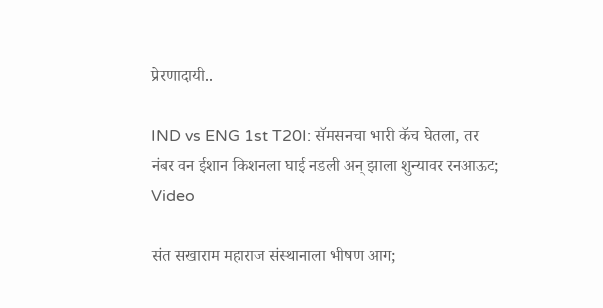प्रेरणादायी..

IND vs ENG 1st T20I: सॅमसनचा भारी कॅच घेतला, तर नंबर वन ईशान किशनला घाई नडली अन् झाला शुन्यावर रनआऊट; Video

संत सखाराम महाराज संस्थानाला भीषण आग;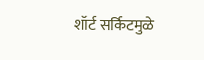शॉर्ट सर्किटमुळे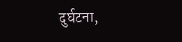दुर्घटना,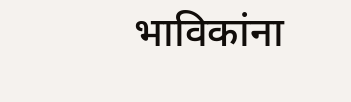भाविकांना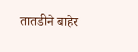तातडीने बाहेर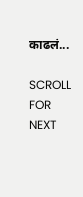काढलं...

SCROLL FOR NEXT